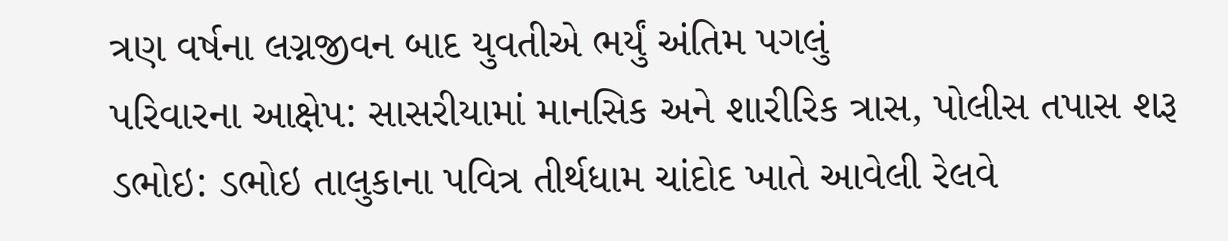ત્રણ વર્ષના લગ્નજીવન બાદ યુવતીએ ભર્યું અંતિમ પગલું
પરિવારના આક્ષેપ: સાસરીયામાં માનસિક અને શારીરિક ત્રાસ, પોલીસ તપાસ શરૂ
ડભોઇ: ડભોઇ તાલુકાના પવિત્ર તીર્થધામ ચાંદોદ ખાતે આવેલી રેલવે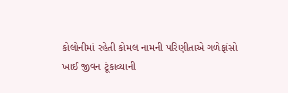કોલોનીમાં રહેતી કોમલ નામની પરિણીતાએ ગળેફાંસો ખાઈ જીવન ટૂંકાવ્યાની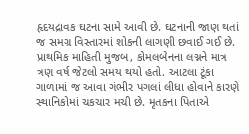હૃદયદ્રાવક ઘટના સામે આવી છે. ઘટનાની જાણ થતાં જ સમગ્ર વિસ્તારમાં શોકની લાગણી છવાઈ ગઈ છે.
પ્રાથમિક માહિતી મુજબ, કોમલબેનના લગ્નને માત્ર ત્રણ વર્ષ જેટલો સમય થયો હતો. આટલા ટૂંકા ગાળામાં જ આવા ગંભીર પગલાં લીધા હોવાને કારણે સ્થાનિકોમાં ચકચાર મચી છે. મૃતકના પિતાએ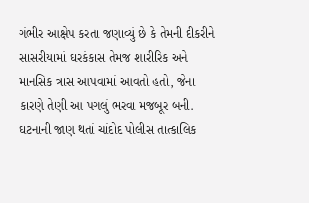ગંભીર આક્ષેપ કરતા જણાવ્યું છે કે તેમની દીકરીને સાસરીયામાં ઘરકંકાસ તેમજ શારીરિક અને માનસિક ત્રાસ આપવામાં આવતો હતો, જેના કારણે તેણી આ પગલું ભરવા મજબૂર બની.
ઘટનાની જાણ થતાં ચાંદોદ પોલીસ તાત્કાલિક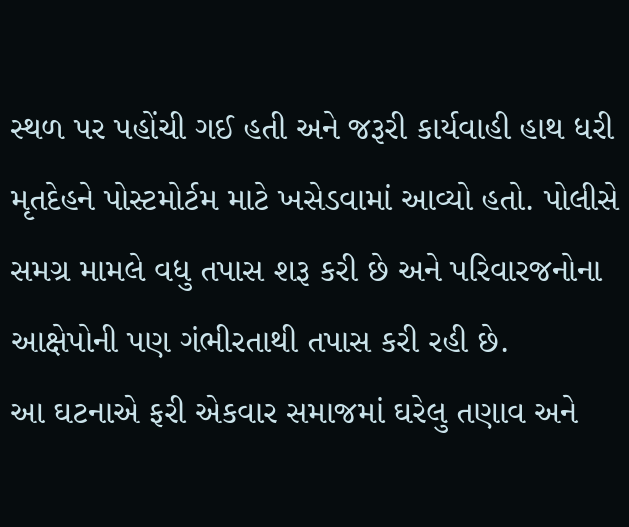સ્થળ પર પહોંચી ગઈ હતી અને જરૂરી કાર્યવાહી હાથ ધરી મૃતદેહને પોસ્ટમોર્ટમ માટે ખસેડવામાં આવ્યો હતો. પોલીસે સમગ્ર મામલે વધુ તપાસ શરૂ કરી છે અને પરિવારજનોના આક્ષેપોની પણ ગંભીરતાથી તપાસ કરી રહી છે.
આ ઘટનાએ ફરી એકવાર સમાજમાં ઘરેલુ તણાવ અને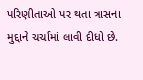પરિણીતાઓ પર થતા ત્રાસના મુદ્દાને ચર્ચામાં લાવી દીધો છે.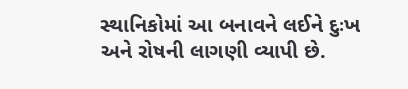સ્થાનિકોમાં આ બનાવને લઈને દુઃખ અને રોષની લાગણી વ્યાપી છે.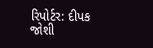રિપોર્ટર: દીપક જોશી